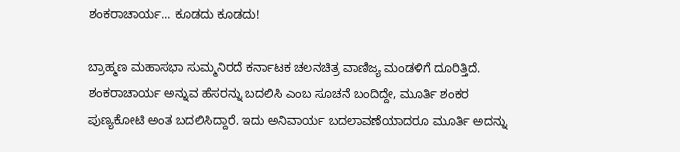ಶಂಕರಾಚಾರ್ಯ... ಕೂಡದು ಕೂಡದು!

ಬ್ರಾಹ್ಮಣ ಮಹಾಸಭಾ ಸುಮ್ಮನಿರದೆ ಕರ್ನಾಟಕ ಚಲನಚಿತ್ರ ವಾಣಿಜ್ಯ ಮಂಡಳಿಗೆ ದೂರಿತ್ತಿದೆ. ಶಂಕರಾಚಾರ್ಯ ಅನ್ನುವ ಹೆಸರನ್ನು ಬದಲಿಸಿ ಎಂಬ ಸೂಚನೆ ಬಂದಿದ್ದೇ, ಮೂರ್ತಿ ಶಂಕರ ಪುಣ್ಯಕೋಟಿ ಅಂತ ಬದಲಿಸಿದ್ದಾರೆ. ಇದು ಅನಿವಾರ್ಯ ಬದಲಾವಣೆಯಾದರೂ ಮೂರ್ತಿ ಅದನ್ನು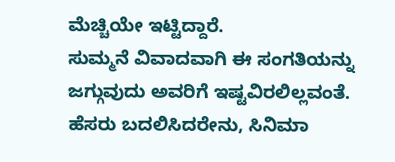ಮೆಚ್ಚಿಯೇ ಇಟ್ಟಿದ್ದಾರೆ.
ಸುಮ್ಮನೆ ವಿವಾದವಾಗಿ ಈ ಸಂಗತಿಯನ್ನು ಜಗ್ಗುವುದು ಅವರಿಗೆ ಇಷ್ಟವಿರಲಿಲ್ಲವಂತೆ. ಹೆಸರು ಬದಲಿಸಿದರೇನು, ಸಿನಿಮಾ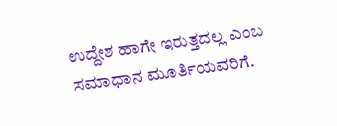ಉದ್ದೇಶ ಹಾಗೇ ಇರುತ್ತದಲ್ಲ ಎಂಬ ಸಮಾಧಾನ ಮೂರ್ತಿಯವರಿಗೆ.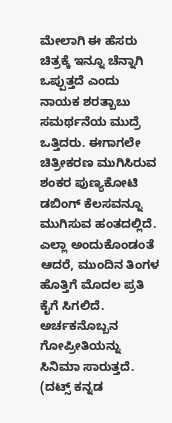ಮೇಲಾಗಿ ಈ ಹೆಸರು ಚಿತ್ರಕ್ಕೆ ಇನ್ನೂ ಚೆನ್ನಾಗಿ ಒಪ್ಪುತ್ತದೆ ಎಂದು ನಾಯಕ ಶರತ್ಬಾಬು ಸಮರ್ಥನೆಯ ಮುದ್ರೆ ಒತ್ತಿದರು. ಈಗಾಗಲೇ ಚಿತ್ರೀಕರಣ ಮುಗಿಸಿರುವ ಶಂಕರ ಪುಣ್ಯಕೋಟಿ ಡಬಿಂಗ್ ಕೆಲಸವನ್ನೂ ಮುಗಿಸುವ ಹಂತದಲ್ಲಿದೆ. ಎಲ್ಲಾ ಅಂದುಕೊಂಡಂತೆ ಆದರೆ, ಮುಂದಿನ ತಿಂಗಳ ಹೊತ್ತಿಗೆ ಮೊದಲ ಪ್ರತಿ ಕೈಗೆ ಸಿಗಲಿದೆ. ಅರ್ಚಕನೊಬ್ಬನ ಗೋಪ್ರೀತಿಯನ್ನು ಸಿನಿಮಾ ಸಾರುತ್ತದೆ.
(ದಟ್ಸ್ ಕನ್ನಡ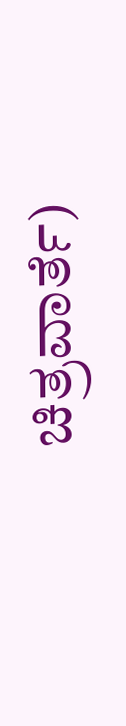ಚಿತ್ರವಾರ್ತೆ)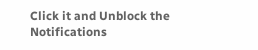Click it and Unblock the Notifications